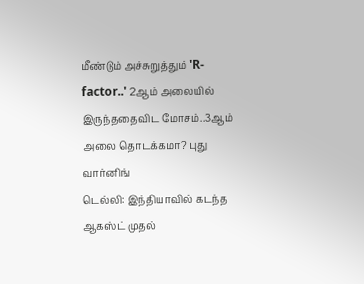மீண்டும் அச்சுறுத்தும் 'R-factor..' 2ஆம் அலையில் இருந்ததைவிட மோசம்..3ஆம் அலை தொடக்கமா? புது வார்னிங்
டெல்லி: இந்தியாவில் கடந்த ஆகஸ்ட் முதல்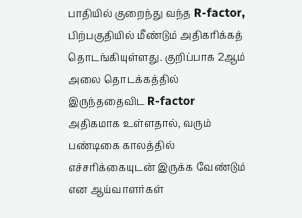பாதியில் குறைந்து வந்த R-factor, பிற்பகுதியில் மீண்டும் அதிகரிக்கத் தொடங்கியுள்ளது. குறிப்பாக 2ஆம் அலை தொடக்கத்தில் இருந்ததைவிட R-factor அதிகமாக உள்ளதால், வரும் பண்டிகை காலத்தில் எச்சரிக்கையுடன் இருக்க வேண்டும் என ஆய்வாளர்கள்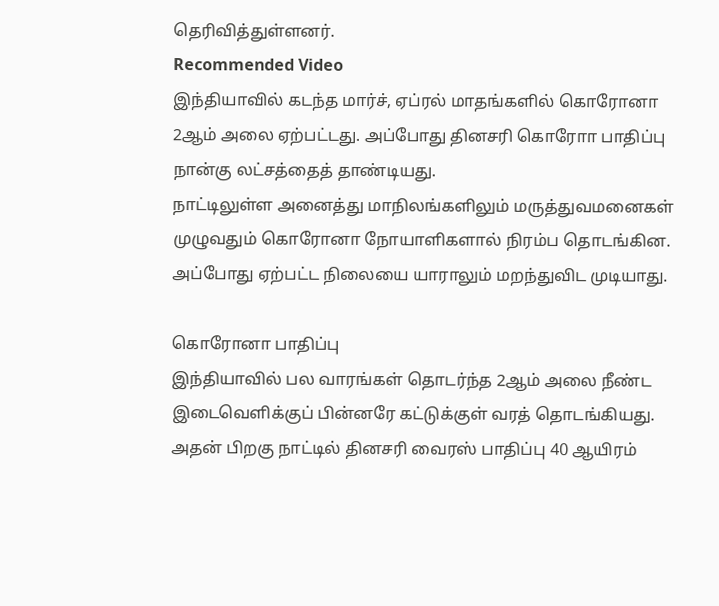தெரிவித்துள்ளனர்.
Recommended Video
இந்தியாவில் கடந்த மார்ச், ஏப்ரல் மாதங்களில் கொரோனா 2ஆம் அலை ஏற்பட்டது. அப்போது தினசரி கொரோா பாதிப்பு நான்கு லட்சத்தைத் தாண்டியது.
நாட்டிலுள்ள அனைத்து மாநிலங்களிலும் மருத்துவமனைகள் முழுவதும் கொரோனா நோயாளிகளால் நிரம்ப தொடங்கின. அப்போது ஏற்பட்ட நிலையை யாராலும் மறந்துவிட முடியாது.

கொரோனா பாதிப்பு
இந்தியாவில் பல வாரங்கள் தொடர்ந்த 2ஆம் அலை நீண்ட இடைவெளிக்குப் பின்னரே கட்டுக்குள் வரத் தொடங்கியது. அதன் பிறகு நாட்டில் தினசரி வைரஸ் பாதிப்பு 40 ஆயிரம்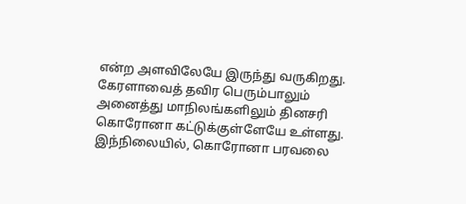என்ற அளவிலேயே இருந்து வருகிறது. கேரளாவைத் தவிர பெரும்பாலும் அனைத்து மாநிலங்களிலும் தினசரி கொரோனா கட்டுக்குள்ளேயே உள்ளது. இந்நிலையில், கொரோனா பரவலை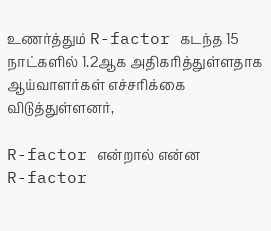உணர்த்தும் R-factor கடந்த 15 நாட்களில் 1.2ஆக அதிகரித்துள்ளதாக ஆய்வாளர்கள் எச்சரிக்கை விடுத்துள்ளனர்,

R-factor என்றால் என்ன
R-factor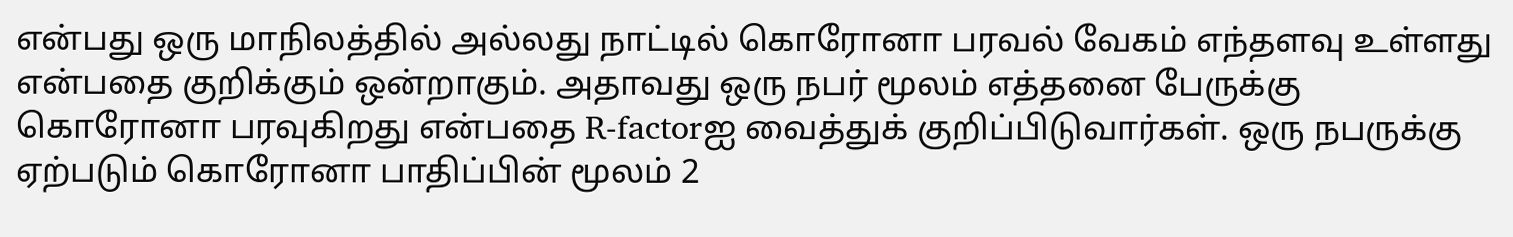என்பது ஒரு மாநிலத்தில் அல்லது நாட்டில் கொரோனா பரவல் வேகம் எந்தளவு உள்ளது என்பதை குறிக்கும் ஒன்றாகும். அதாவது ஒரு நபர் மூலம் எத்தனை பேருக்கு கொரோனா பரவுகிறது என்பதை R-factorஐ வைத்துக் குறிப்பிடுவார்கள். ஒரு நபருக்கு ஏற்படும் கொரோனா பாதிப்பின் மூலம் 2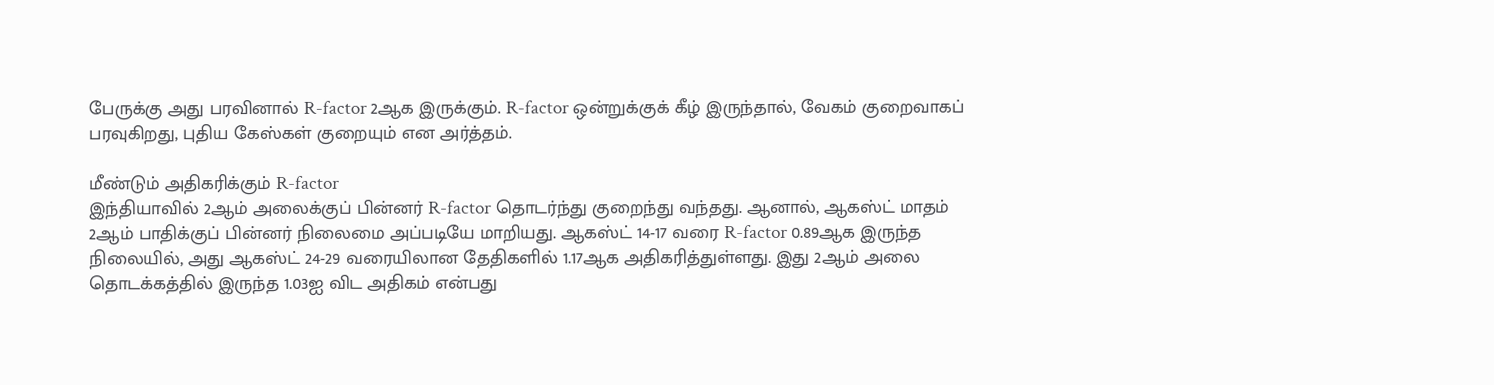பேருக்கு அது பரவினால் R-factor 2ஆக இருக்கும். R-factor ஒன்றுக்குக் கீழ் இருந்தால், வேகம் குறைவாகப் பரவுகிறது, புதிய கேஸ்கள் குறையும் என அர்த்தம்.

மீண்டும் அதிகரிக்கும் R-factor
இந்தியாவில் 2ஆம் அலைக்குப் பின்னர் R-factor தொடர்ந்து குறைந்து வந்தது. ஆனால், ஆகஸ்ட் மாதம் 2ஆம் பாதிக்குப் பின்னர் நிலைமை அப்படியே மாறியது. ஆகஸ்ட் 14-17 வரை R-factor 0.89ஆக இருந்த நிலையில், அது ஆகஸ்ட் 24-29 வரையிலான தேதிகளில் 1.17ஆக அதிகரித்துள்ளது. இது 2ஆம் அலை தொடக்கத்தில் இருந்த 1.03ஐ விட அதிகம் என்பது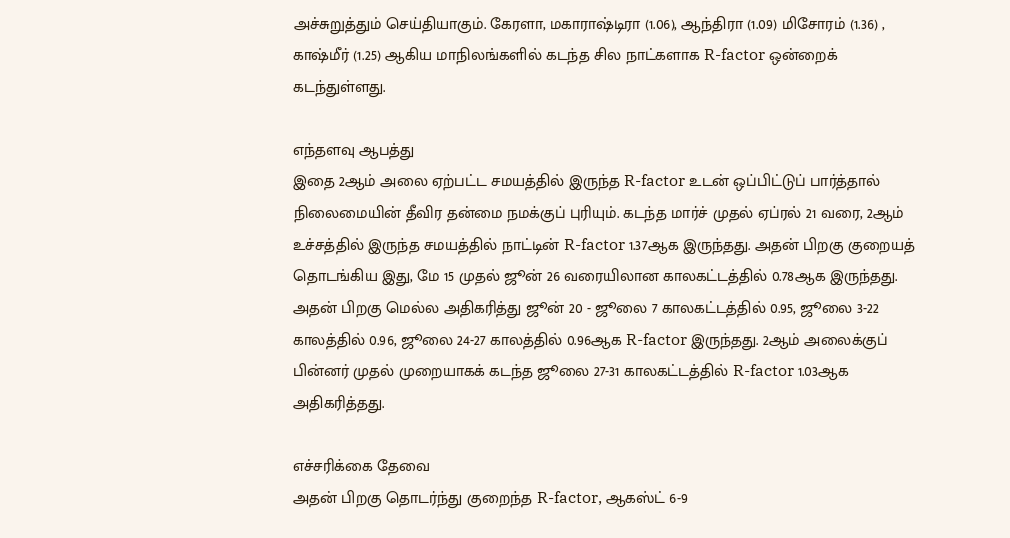அச்சுறுத்தும் செய்தியாகும். கேரளா, மகாராஷ்டிரா (1.06), ஆந்திரா (1.09) மிசோரம் (1.36) , காஷ்மீர் (1.25) ஆகிய மாநிலங்களில் கடந்த சில நாட்களாக R-factor ஒன்றைக் கடந்துள்ளது.

எந்தளவு ஆபத்து
இதை 2ஆம் அலை ஏற்பட்ட சமயத்தில் இருந்த R-factor உடன் ஒப்பிட்டுப் பார்த்தால் நிலைமையின் தீவிர தன்மை நமக்குப் புரியும். கடந்த மார்ச் முதல் ஏப்ரல் 21 வரை, 2ஆம் உச்சத்தில் இருந்த சமயத்தில் நாட்டின் R-factor 1.37ஆக இருந்தது. அதன் பிறகு குறையத் தொடங்கிய இது, மே 15 முதல் ஜூன் 26 வரையிலான காலகட்டத்தில் 0.78ஆக இருந்தது. அதன் பிறகு மெல்ல அதிகரித்து ஜூன் 20 - ஜூலை 7 காலகட்டத்தில் 0.95, ஜூலை 3-22 காலத்தில் 0.96, ஜூலை 24-27 காலத்தில் 0.96ஆக R-factor இருந்தது. 2ஆம் அலைக்குப் பின்னர் முதல் முறையாகக் கடந்த ஜூலை 27-31 காலகட்டத்தில் R-factor 1.03ஆக அதிகரித்தது.

எச்சரிக்கை தேவை
அதன் பிறகு தொடர்ந்து குறைந்த R-factor, ஆகஸ்ட் 6-9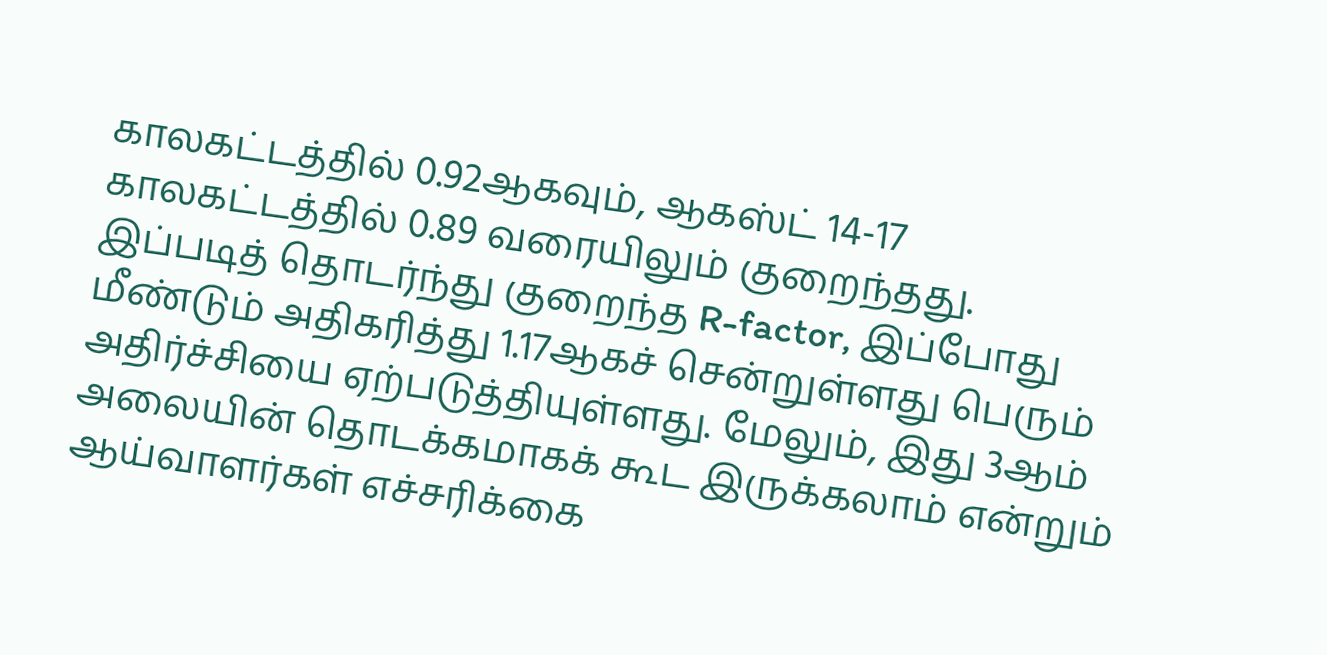காலகட்டத்தில் 0.92ஆகவும், ஆகஸ்ட் 14-17 காலகட்டத்தில் 0.89 வரையிலும் குறைந்தது. இப்படித் தொடர்ந்து குறைந்த R-factor, இப்போது மீண்டும் அதிகரித்து 1.17ஆகச் சென்றுள்ளது பெரும் அதிர்ச்சியை ஏற்படுத்தியுள்ளது. மேலும், இது 3ஆம் அலையின் தொடக்கமாகக் கூட இருக்கலாம் என்றும் ஆய்வாளர்கள் எச்சரிக்கை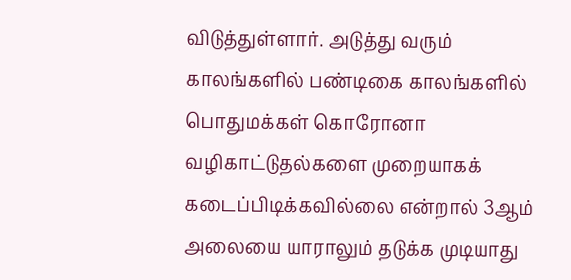விடுத்துள்ளார். அடுத்து வரும் காலங்களில் பண்டிகை காலங்களில் பொதுமக்கள் கொரோனா வழிகாட்டுதல்களை முறையாகக் கடைப்பிடிக்கவில்லை என்றால் 3ஆம் அலையை யாராலும் தடுக்க முடியாது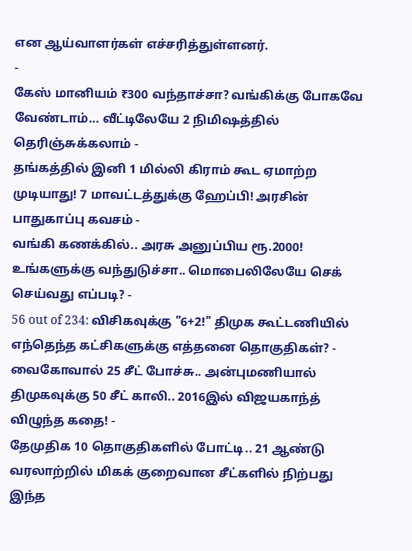என ஆய்வாளர்கள் எச்சரித்துள்ளனர்.
-
கேஸ் மானியம் ₹300 வந்தாச்சா? வங்கிக்கு போகவே வேண்டாம்… வீட்டிலேயே 2 நிமிஷத்தில் தெரிஞ்சுக்கலாம் -
தங்கத்தில் இனி 1 மில்லி கிராம் கூட ஏமாற்ற முடியாது! 7 மாவட்டத்துக்கு ஹேப்பி! அரசின் பாதுகாப்பு கவசம் -
வங்கி கணக்கில்.. அரசு அனுப்பிய ரூ.2000! உங்களுக்கு வந்துடுச்சா.. மொபைலிலேயே செக் செய்வது எப்படி? -
56 out of 234: விசிகவுக்கு "6+2!" திமுக கூட்டணியில் எந்தெந்த கட்சிகளுக்கு எத்தனை தொகுதிகள்? -
வைகோவால் 25 சீட் போச்சு.. அன்புமணியால் திமுகவுக்கு 50 சீட் காலி.. 2016இல் விஜயகாந்த் விழுந்த கதை! -
தேமுதிக 10 தொகுதிகளில் போட்டி.. 21 ஆண்டு வரலாற்றில் மிகக் குறைவான சீட்களில் நிற்பது இந்த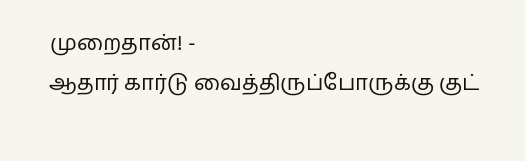முறைதான்! -
ஆதார் கார்டு வைத்திருப்போருக்கு குட்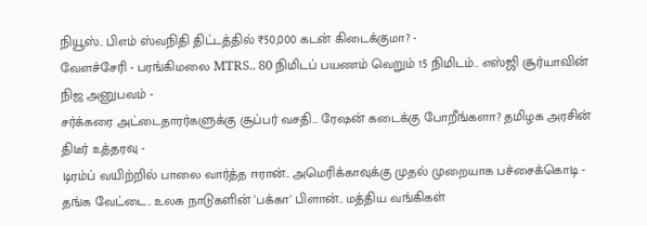நியூஸ்.. பிஎம் ஸ்வநிதி திட்டத்தில் ₹50,000 கடன் கிடைக்குமா? -
வேளச்சேரி - பரங்கிமலை MTRS.. 80 நிமிடப் பயணம் வெறும் 15 நிமிடம்.. எஸ்ஜி சூர்யாவின் நிஜ அனுபவம் -
சர்க்கரை அட்டைதாரர்களுக்கு சூப்பர் வசதி… ரேஷன் கடைக்கு போறீங்களா? தமிழக அரசின் திடீர் உத்தரவு -
டிரம்ப் வயிற்றில் பாலை வார்த்த ஈரான்.. அமெரிக்காவுக்கு முதல் முறையாக பச்சைக்கொடி -
தங்க வேட்டை.. உலக நாடுகளின் 'பக்கா' பிளான்.. மத்திய வங்கிகள்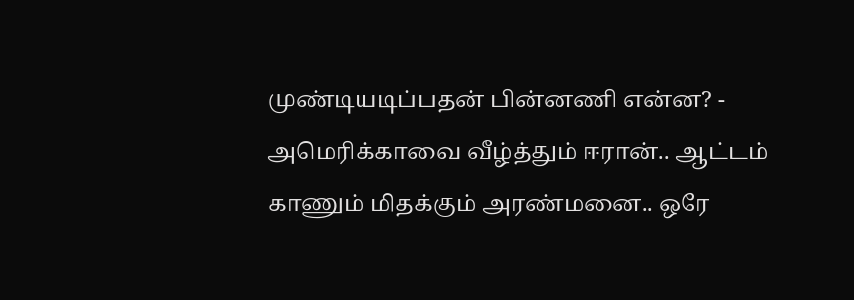முண்டியடிப்பதன் பின்னணி என்ன? -
அமெரிக்காவை வீழ்த்தும் ஈரான்.. ஆட்டம் காணும் மிதக்கும் அரண்மனை.. ஒரே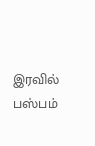இரவில் பஸ்பம்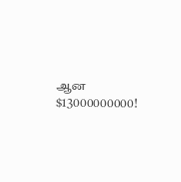ஆன $13000000000!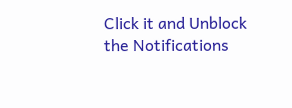Click it and Unblock the Notifications